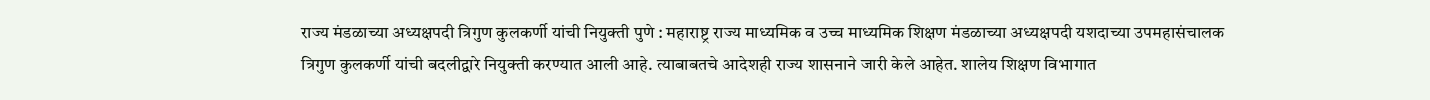राज्य मंडळाच्या अध्यक्षपदी त्रिगुण कुलकर्णी यांची नियुक्ती पुणे : महाराष्ट्र राज्य माध्यमिक व उच्च माध्यमिक शिक्षण मंडळाच्या अध्यक्षपदी यशदाच्या उपमहासंचालक त्रिगुण कुलकर्णी यांची बदलीद्वारे नियुक्ती करण्यात आली आहे. त्याबाबतचे आदेशही राज्य शासनाने जारी केले आहेत. शालेय शिक्षण विभागात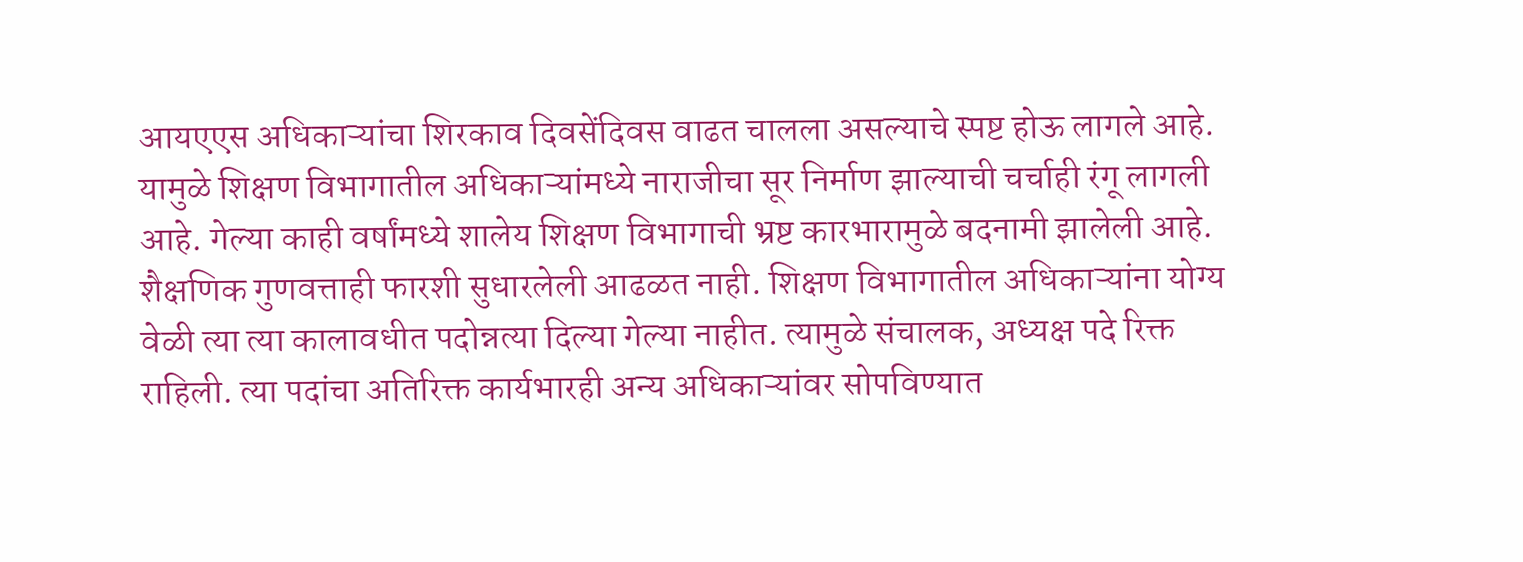आयएएस अधिकाऱ्यांचा शिरकाव दिवसेंदिवस वाढत चालला असल्याचे स्पष्ट होऊ लागले आहे. यामुळे शिक्षण विभागातील अधिकाऱ्यांमध्ये नाराजीचा सूर निर्माण झाल्याची चर्चाही रंगू लागली आहे. गेल्या काही वर्षांमध्ये शालेय शिक्षण विभागाची भ्रष्ट कारभारामुळे बदनामी झालेली आहे. शैक्षणिक गुणवत्ताही फारशी सुधारलेली आढळत नाही. शिक्षण विभागातील अधिकाऱ्यांना योग्य वेळी त्या त्या कालावधीत पदोन्नत्या दिल्या गेल्या नाहीत. त्यामुळे संचालक, अध्यक्ष पदे रिक्त राहिली. त्या पदांचा अतिरिक्त कार्यभारही अन्य अधिकाऱ्यांवर सोपविण्यात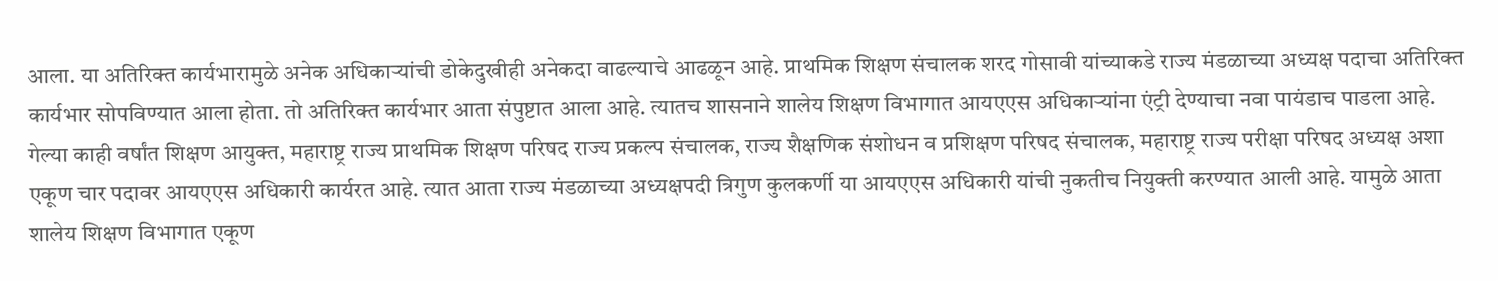आला. या अतिरिक्त कार्यभारामुळे अनेक अधिकाऱ्यांची डोकेदुखीही अनेकदा वाढल्याचे आढळून आहे. प्राथमिक शिक्षण संचालक शरद गोसावी यांच्याकडे राज्य मंडळाच्या अध्यक्ष पदाचा अतिरिक्त कार्यभार सोपविण्यात आला होता. तो अतिरिक्त कार्यभार आता संपुष्टात आला आहे. त्यातच शासनाने शालेय शिक्षण विभागात आयएएस अधिकाऱ्यांना एंट्री देण्याचा नवा पायंडाच पाडला आहे. गेल्या काही वर्षांत शिक्षण आयुक्त, महाराष्ट्र राज्य प्राथमिक शिक्षण परिषद राज्य प्रकल्प संचालक, राज्य शैक्षणिक संशोधन व प्रशिक्षण परिषद संचालक, महाराष्ट्र राज्य परीक्षा परिषद अध्यक्ष अशा एकूण चार पदावर आयएएस अधिकारी कार्यरत आहे. त्यात आता राज्य मंडळाच्या अध्यक्षपदी त्रिगुण कुलकर्णी या आयएएस अधिकारी यांची नुकतीच नियुक्ती करण्यात आली आहे. यामुळे आता शालेय शिक्षण विभागात एकूण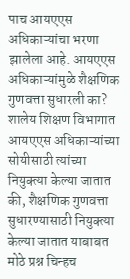पाच आयएएस अधिकाऱ्यांचा भरणा झालेला आहे. आयएएस अधिकाऱ्यांमुळे शैक्षणिक गुणवत्ता सुधारली का? शालेय शिक्षण विभागात आयएएस अधिकाऱ्यांच्या सोयीसाठी त्यांच्या नियुक्त्या केल्या जातात की, शैक्षणिक गुणवत्ता सुधारण्यासाठी नियुक्त्या केल्या जातात याबाबत मोठे प्रश्न चिन्हच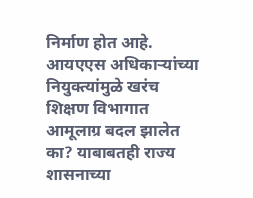निर्माण होत आहे. आयएएस अधिकाऱ्यांच्या नियुक्त्यांमुळे खरंच शिक्षण विभागात आमूलाग्र बदल झालेत का? याबाबतही राज्य शासनाच्या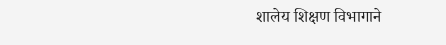शालेय शिक्षण विभागाने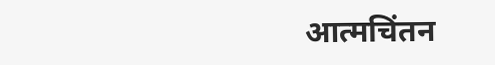आत्मचिंतन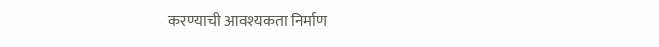करण्याची आवश्यकता निर्माण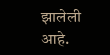झालेली आहे.